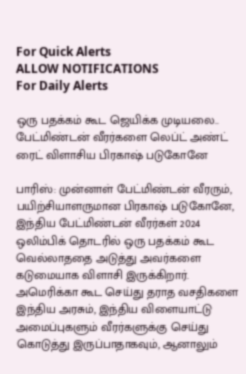For Quick Alerts
ALLOW NOTIFICATIONS
For Daily Alerts

ஒரு பதக்கம் கூட ஜெயிக்க முடியலை.. பேட்மிண்டன் வீரர்களை லெப்ட் அண்ட் ரைட் விளாசிய பிரகாஷ் படுகோனே

பாரிஸ்: முன்னாள் பேட்மிண்டன் வீரரும், பயிற்சியாளருமான பிரகாஷ் படுகோனே, இந்திய பேட்மிண்டன் வீரர்கள் 2024 ஒலிம்பிக் தொடரில் ஒரு பதக்கம் கூட வெல்லாததை அடுத்து அவர்களை கடுமையாக விளாசி இருக்கிறார். அமெரிக்கா கூட செய்து தராத வசதிகளை இந்திய அரசும், இந்திய விளையாட்டு அமைப்புகளும் வீரர்களுக்கு செய்து கொடுத்து இருப்பாதாகவும், ஆனாலும்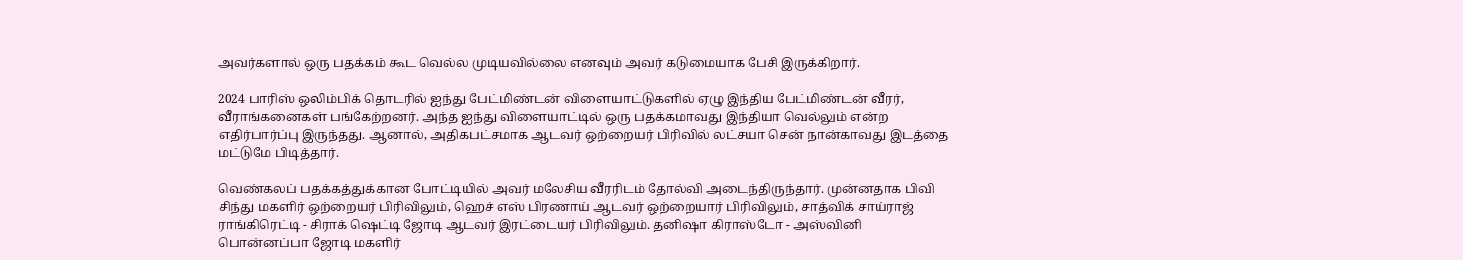அவர்களால் ஒரு பதக்கம் கூட வெல்ல முடியவில்லை எனவும் அவர் கடுமையாக பேசி இருக்கிறார்.

2024 பாரிஸ் ஒலிம்பிக் தொடரில் ஐந்து பேட்மிண்டன் விளையாட்டுகளில் ஏழு இந்திய பேட்மிண்டன் வீரர், வீராங்கனைகள் பங்கேற்றனர். அந்த ஐந்து விளையாட்டில் ஒரு பதக்கமாவது இந்தியா வெல்லும் என்ற எதிர்பார்ப்பு இருந்தது. ஆனால், அதிகபட்சமாக ஆடவர் ஒற்றையர் பிரிவில் லட்சயா சென் நான்காவது இடத்தை மட்டுமே பிடித்தார்.

வெண்கலப் பதக்கத்துக்கான போட்டியில் அவர் மலேசிய வீரரிடம் தோல்வி அடைந்திருந்தார். முன்னதாக பிவி சிந்து மகளிர் ஒற்றையர் பிரிவிலும், ஹெச் எஸ் பிரணாய் ஆடவர் ஒற்றையார் பிரிவிலும், சாத்விக் சாய்ராஜ் ராங்கிரெட்டி - சிராக் ஷெட்டி ஜோடி ஆடவர் இரட்டையர் பிரிவிலும். தனிஷா கிராஸ்டோ - அஸ்வினி பொன்னப்பா ஜோடி மகளிர்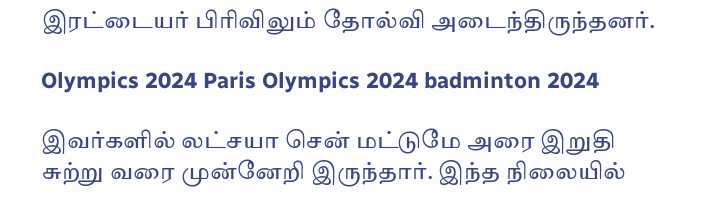இரட்டையர் பிரிவிலும் தோல்வி அடைந்திருந்தனர்.

Olympics 2024 Paris Olympics 2024 badminton 2024

இவர்களில் லட்சயா சென் மட்டுமே அரை இறுதி சுற்று வரை முன்னேறி இருந்தார். இந்த நிலையில்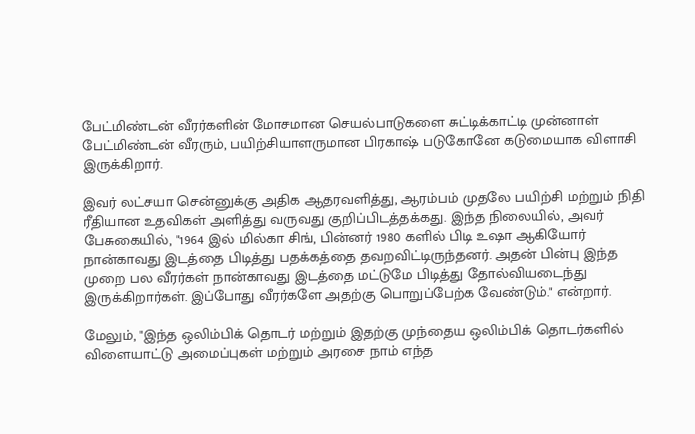பேட்மிண்டன் வீரர்களின் மோசமான செயல்பாடுகளை சுட்டிக்காட்டி முன்னாள் பேட்மிண்டன் வீரரும், பயிற்சியாளருமான பிரகாஷ் படுகோனே கடுமையாக விளாசி இருக்கிறார்.

இவர் லட்சயா சென்னுக்கு அதிக ஆதரவளித்து, ஆரம்பம் முதலே பயிற்சி மற்றும் நிதி ரீதியான உதவிகள் அளித்து வருவது குறிப்பிடத்தக்கது. இந்த நிலையில், அவர் பேசுகையில், "1964 இல் மில்கா சிங், பின்னர் 1980 களில் பிடி உஷா ஆகியோர் நான்காவது இடத்தை பிடித்து பதக்கத்தை தவறவிட்டிருந்தனர். அதன் பின்பு இந்த முறை பல வீரர்கள் நான்காவது இடத்தை மட்டுமே பிடித்து தோல்வியடைந்து இருக்கிறார்கள். இப்போது வீரர்களே அதற்கு பொறுப்பேற்க வேண்டும்." என்றார்.

மேலும், "இந்த ஒலிம்பிக் தொடர் மற்றும் இதற்கு முந்தைய ஒலிம்பிக் தொடர்களில் விளையாட்டு அமைப்புகள் மற்றும் அரசை நாம் எந்த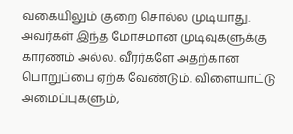வகையிலும் குறை சொல்ல முடியாது. அவர்கள் இந்த மோசமான முடிவுகளுக்கு காரணம் அல்ல. வீரர்களே அதற்கான பொறுப்பை ஏற்க வேண்டும். விளையாட்டு அமைப்புகளும்,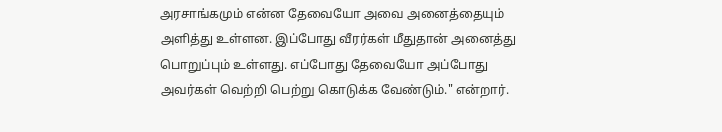அரசாங்கமும் என்ன தேவையோ அவை அனைத்தையும் அளித்து உள்ளன. இப்போது வீரர்கள் மீதுதான் அனைத்து பொறுப்பும் உள்ளது. எப்போது தேவையோ அப்போது அவர்கள் வெற்றி பெற்று கொடுக்க வேண்டும்." என்றார்.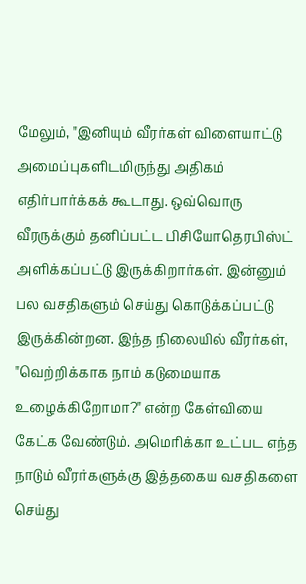மேலும், "இனியும் வீரர்கள் விளையாட்டு அமைப்புகளிடமிருந்து அதிகம் எதிர்பார்க்கக் கூடாது. ஒவ்வொரு வீரருக்கும் தனிப்பட்ட பிசியோதெரபிஸ்ட் அளிக்கப்பட்டு இருக்கிறார்கள். இன்னும் பல வசதிகளும் செய்து கொடுக்கப்பட்டு இருக்கின்றன. இந்த நிலையில் வீரர்கள், "வெற்றிக்காக நாம் கடுமையாக உழைக்கிறோமா?" என்ற கேள்வியை கேட்க வேண்டும். அமெரிக்கா உட்பட எந்த நாடும் வீரர்களுக்கு இத்தகைய வசதிகளை செய்து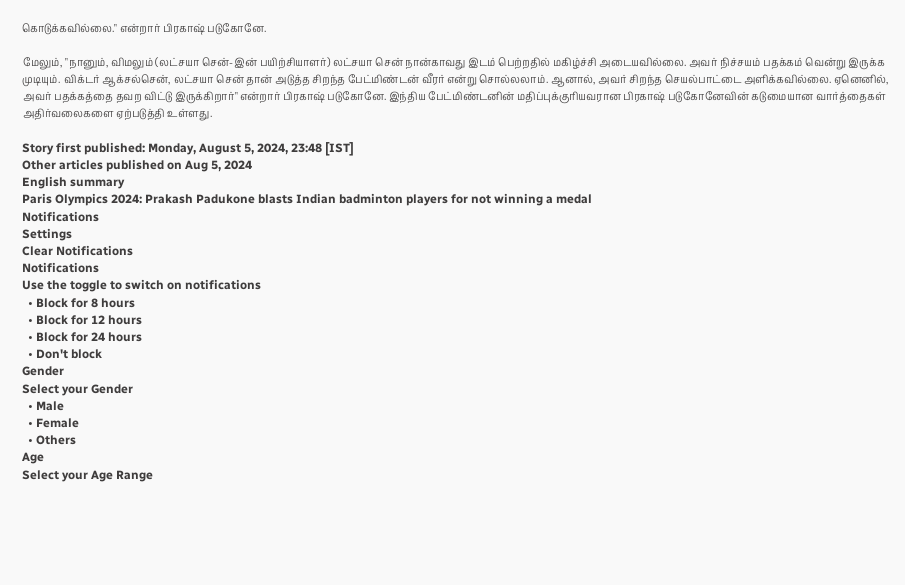கொடுக்கவில்லை." என்றார் பிரகாஷ் படுகோனே.

மேலும், "நானும், விமலும் (லட்சயா சென்-இன் பயிற்சியாளர்) லட்சயா சென் நான்காவது இடம் பெற்றதில் மகிழ்ச்சி அடையவில்லை. அவர் நிச்சயம் பதக்கம் வென்று இருக்க முடியும். விக்டர் ஆக்சல்சென், லட்சயா சென் தான் அடுத்த சிறந்த பேட்மிண்டன் வீரர் என்று சொல்லலாம். ஆனால், அவர் சிறந்த செயல்பாட்டை அளிக்கவில்லை. ஏனெனில், அவர் பதக்கத்தை தவற விட்டு இருக்கிறார்" என்றார் பிரகாஷ் படுகோனே. இந்திய பேட்மிண்டனின் மதிப்புக்குரியவரான பிரகாஷ் படுகோனேவின் கடுமையான வார்த்தைகள் அதிர்வலைகளை ஏற்படுத்தி உள்ளது.

Story first published: Monday, August 5, 2024, 23:48 [IST]
Other articles published on Aug 5, 2024
English summary
Paris Olympics 2024: Prakash Padukone blasts Indian badminton players for not winning a medal
Notifications
Settings
Clear Notifications
Notifications
Use the toggle to switch on notifications
  • Block for 8 hours
  • Block for 12 hours
  • Block for 24 hours
  • Don't block
Gender
Select your Gender
  • Male
  • Female
  • Others
Age
Select your Age Range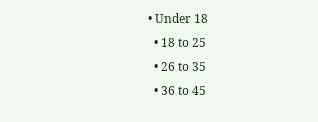• Under 18
  • 18 to 25
  • 26 to 35
  • 36 to 45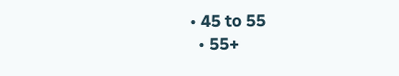• 45 to 55
  • 55+